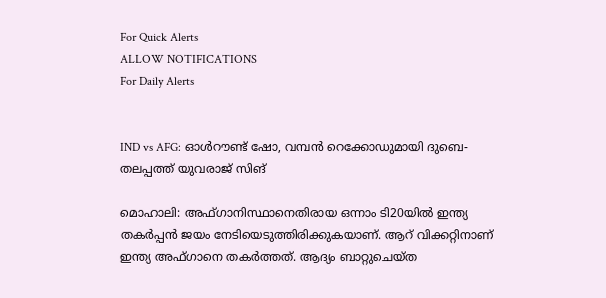For Quick Alerts
ALLOW NOTIFICATIONS
For Daily Alerts


IND vs AFG: ഓള്‍റൗണ്ട് ഷോ, വമ്പന്‍ റെക്കോഡുമായി ദുബെ- തലപ്പത്ത് യുവരാജ് സിങ്

മൊഹാലി: അഫ്ഗാനിസ്ഥാനെതിരായ ഒന്നാം ടി20യില്‍ ഇന്ത്യ തകര്‍പ്പന്‍ ജയം നേടിയെടുത്തിരിക്കുകയാണ്. ആറ് വിക്കറ്റിനാണ് ഇന്ത്യ അഫ്ഗാനെ തകര്‍ത്തത്. ആദ്യം ബാറ്റുചെയ്ത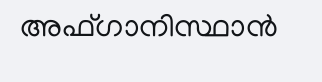അഫ്ഗാനിസ്ഥാന്‍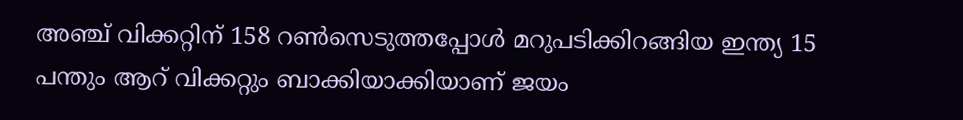അഞ്ച് വിക്കറ്റിന് 158 റണ്‍സെടുത്തപ്പോള്‍ മറുപടിക്കിറങ്ങിയ ഇന്ത്യ 15 പന്തും ആറ് വിക്കറ്റും ബാക്കിയാക്കിയാണ് ജയം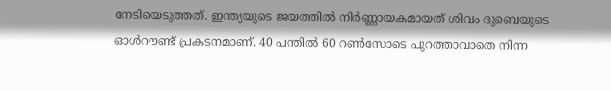നേടിയെടുത്തത്. ഇന്ത്യയുടെ ജയത്തില്‍ നിര്‍ണ്ണായകമായത് ശിവം ദുബെയുടെ ഓള്‍റൗണ്ട് പ്രകടനമാണ്. 40 പന്തില്‍ 60 റണ്‍സോടെ പുറത്താവാതെ നിന്ന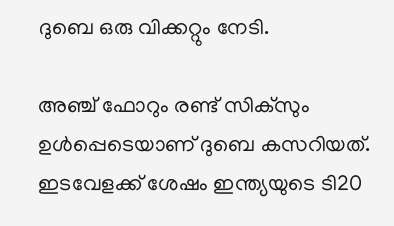ദുബെ ഒരു വിക്കറ്റും നേടി.

അഞ്ച് ഫോറും രണ്ട് സിക്‌സും ഉള്‍പ്പെടെയാണ് ദുബെ കസറിയത്. ഇടവേളക്ക് ശേഷം ഇന്ത്യയുടെ ടി20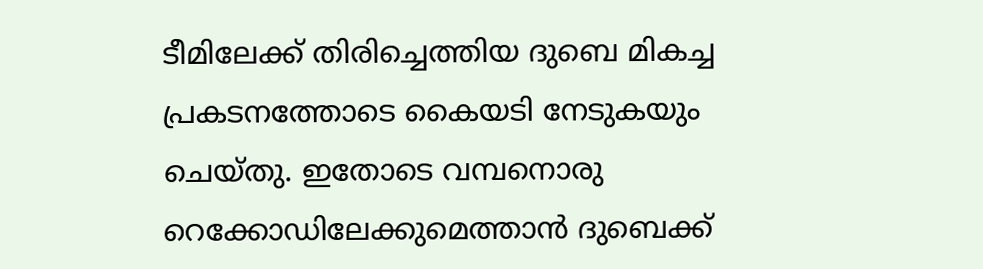ടീമിലേക്ക് തിരിച്ചെത്തിയ ദുബെ മികച്ച പ്രകടനത്തോടെ കൈയടി നേടുകയും ചെയ്തു. ഇതോടെ വമ്പനൊരു റെക്കോഡിലേക്കുമെത്താന്‍ ദുബെക്ക്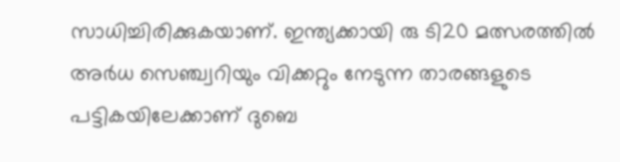സാധിച്ചിരിക്കുകയാണ്. ഇന്ത്യക്കായി രു ടി20 മത്സരത്തില്‍ അര്‍ധ സെഞ്ച്വറിയും വിക്കറ്റും നേടുന്ന താരങ്ങളുടെ പട്ടികയിലേക്കാണ് ദുബെ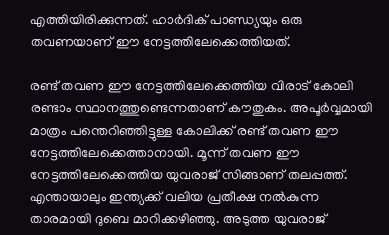എത്തിയിരിക്കുന്നത്. ഹാര്‍ദിക് പാണ്ഡ്യയും ഒരു തവണയാണ് ഈ നേട്ടത്തിലേക്കെത്തിയത്.

രണ്ട് തവണ ഈ നേട്ടത്തിലേക്കെത്തിയ വിരാട് കോലി രണ്ടാം സ്ഥാനത്തുണ്ടെന്നതാണ് കൗതുകം. അപൂര്‍വ്വമായി മാത്രം പന്തെറിഞ്ഞിട്ടുള്ള കോലിക്ക് രണ്ട് തവണ ഈ നേട്ടത്തിലേക്കെത്താനായി. മൂന്ന് തവണ ഈ നേട്ടത്തിലേക്കെത്തിയ യുവരാജ് സിങ്ങാണ് തലപ്പത്ത്. എന്തായാലും ഇന്ത്യക്ക് വലിയ പ്രതീക്ഷ നല്‍കുന്ന താരമായി ദുബെ മാറിക്കഴിഞ്ഞു. അടുത്ത യുവരാജ്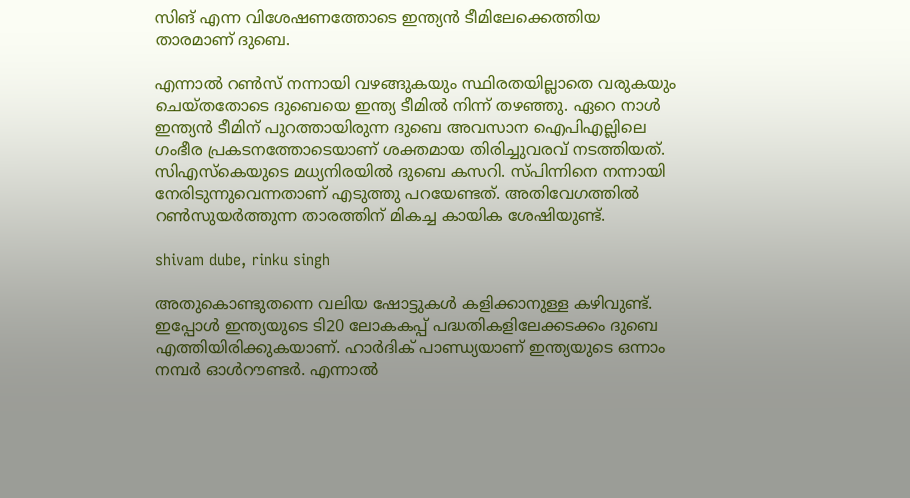സിങ് എന്ന വിശേഷണത്തോടെ ഇന്ത്യന്‍ ടീമിലേക്കെത്തിയ താരമാണ് ദുബെ.

എന്നാല്‍ റണ്‍സ് നന്നായി വഴങ്ങുകയും സ്ഥിരതയില്ലാതെ വരുകയും ചെയ്തതോടെ ദുബെയെ ഇന്ത്യ ടീമില്‍ നിന്ന് തഴഞ്ഞു. ഏറെ നാള്‍ ഇന്ത്യന്‍ ടീമിന് പുറത്തായിരുന്ന ദുബെ അവസാന ഐപിഎല്ലിലെ ഗംഭീര പ്രകടനത്തോടെയാണ് ശക്തമായ തിരിച്ചുവരവ് നടത്തിയത്. സിഎസ്‌കെയുടെ മധ്യനിരയില്‍ ദുബെ കസറി. സ്പിന്നിനെ നന്നായി നേരിടുന്നുവെന്നതാണ് എടുത്തു പറയേണ്ടത്. അതിവേഗത്തില്‍ റണ്‍സുയര്‍ത്തുന്ന താരത്തിന് മികച്ച കായിക ശേഷിയുണ്ട്.

shivam dube, rinku singh

അതുകൊണ്ടുതന്നെ വലിയ ഷോട്ടുകള്‍ കളിക്കാനുള്ള കഴിവുണ്ട്. ഇപ്പോള്‍ ഇന്ത്യയുടെ ടി20 ലോകകപ്പ് പദ്ധതികളിലേക്കടക്കം ദുബെ എത്തിയിരിക്കുകയാണ്. ഹാര്‍ദിക് പാണ്ഡ്യയാണ് ഇന്ത്യയുടെ ഒന്നാം നമ്പര്‍ ഓള്‍റൗണ്ടര്‍. എന്നാല്‍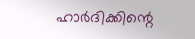ഹാര്‍ദിക്കിന്റെ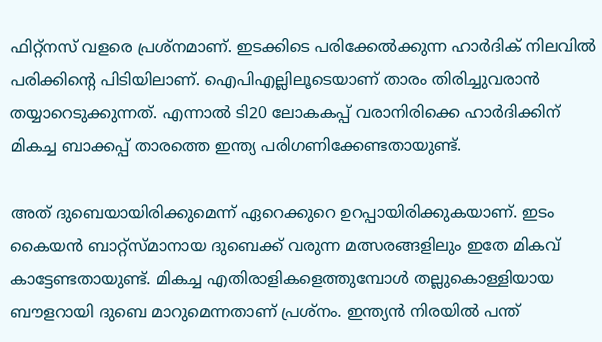ഫിറ്റ്‌നസ് വളരെ പ്രശ്‌നമാണ്. ഇടക്കിടെ പരിക്കേല്‍ക്കുന്ന ഹാര്‍ദിക് നിലവില്‍ പരിക്കിന്റെ പിടിയിലാണ്. ഐപിഎല്ലിലൂടെയാണ് താരം തിരിച്ചുവരാന്‍ തയ്യാറെടുക്കുന്നത്. എന്നാല്‍ ടി20 ലോകകപ്പ് വരാനിരിക്കെ ഹാര്‍ദിക്കിന് മികച്ച ബാക്കപ്പ് താരത്തെ ഇന്ത്യ പരിഗണിക്കേണ്ടതായുണ്ട്.

അത് ദുബെയായിരിക്കുമെന്ന് ഏറെക്കുറെ ഉറപ്പായിരിക്കുകയാണ്. ഇടം കൈയന്‍ ബാറ്റ്‌സ്മാനായ ദുബെക്ക് വരുന്ന മത്സരങ്ങളിലും ഇതേ മികവ് കാട്ടേണ്ടതായുണ്ട്. മികച്ച എതിരാളികളെത്തുമ്പോള്‍ തല്ലുകൊള്ളിയായ ബൗളറായി ദുബെ മാറുമെന്നതാണ് പ്രശ്‌നം. ഇന്ത്യന്‍ നിരയില്‍ പന്ത്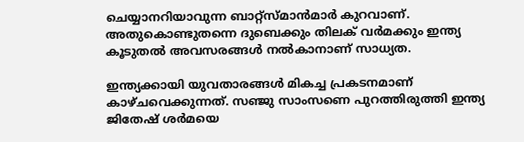ചെയ്യാനറിയാവുന്ന ബാറ്റ്‌സ്മാന്‍മാര്‍ കുറവാണ്. അതുകൊണ്ടുതന്നെ ദുബെക്കും തിലക് വര്‍മക്കും ഇന്ത്യ കൂടുതല്‍ അവസരങ്ങള്‍ നല്‍കാനാണ് സാധ്യത.

ഇന്ത്യക്കായി യുവതാരങ്ങള്‍ മികച്ച പ്രകടനമാണ് കാഴ്ചവെക്കുന്നത്. സഞ്ജു സാംസണെ പുറത്തിരുത്തി ഇന്ത്യ ജിതേഷ് ശര്‍മയെ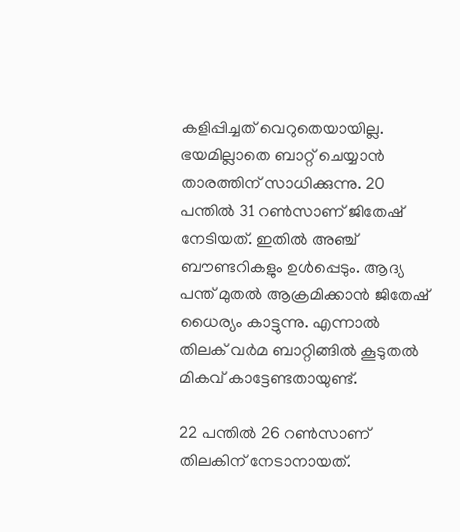കളിപ്പിച്ചത് വെറുതെയായില്ല. ഭയമില്ലാതെ ബാറ്റ് ചെയ്യാന്‍ താരത്തിന് സാധിക്കുന്നു. 20 പന്തില്‍ 31 റണ്‍സാണ് ജിതേഷ് നേടിയത്. ഇതില്‍ അഞ്ച് ബൗണ്ടറികളും ഉള്‍പ്പെടും. ആദ്യ പന്ത് മുതല്‍ ആക്രമിക്കാന്‍ ജിതേഷ് ധൈര്യം കാട്ടുന്നു. എന്നാല്‍ തിലക് വര്‍മ ബാറ്റിങ്ങില്‍ കൂടുതല്‍ മികവ് കാട്ടേണ്ടതായുണ്ട്.

22 പന്തില്‍ 26 റണ്‍സാണ് തിലകിന് നേടാനായത്.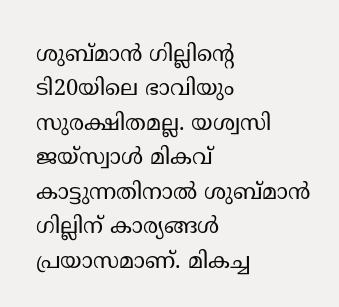ശുബ്മാന്‍ ഗില്ലിന്റെ ടി20യിലെ ഭാവിയും സുരക്ഷിതമല്ല. യശ്വസി ജയ്‌സ്വാള്‍ മികവ് കാട്ടുന്നതിനാല്‍ ശുബ്മാന്‍ ഗില്ലിന് കാര്യങ്ങള്‍ പ്രയാസമാണ്. മികച്ച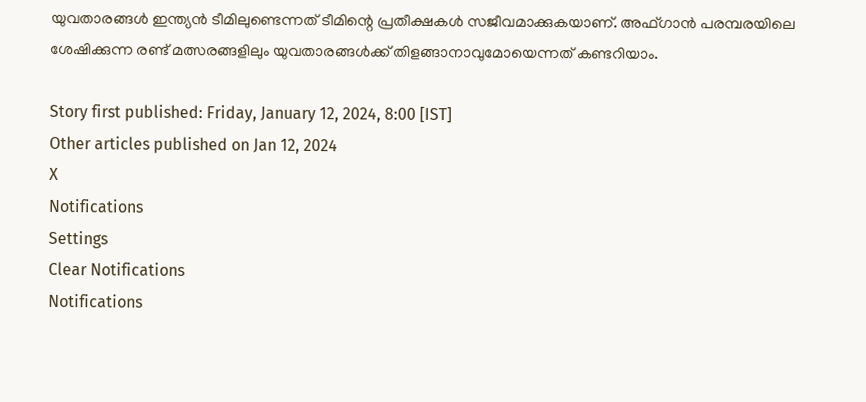യുവതാരങ്ങള്‍ ഇന്ത്യന്‍ ടീമിലുണ്ടെന്നത് ടീമിന്റെ പ്രതീക്ഷകള്‍ സജീവമാക്കുകയാണ്. അഫ്ഗാന്‍ പരമ്പരയിലെ ശേഷിക്കുന്ന രണ്ട് മത്സരങ്ങളിലും യുവതാരങ്ങള്‍ക്ക് തിളങ്ങാനാവുമോയെന്നത് കണ്ടറിയാം.

Story first published: Friday, January 12, 2024, 8:00 [IST]
Other articles published on Jan 12, 2024
X
Notifications
Settings
Clear Notifications
Notifications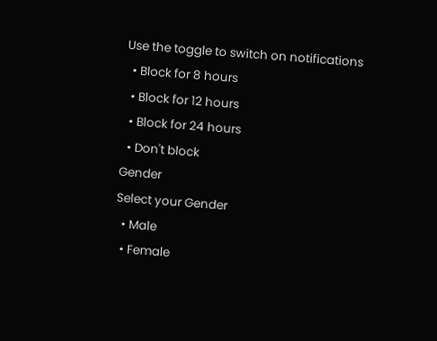Use the toggle to switch on notifications
  • Block for 8 hours
  • Block for 12 hours
  • Block for 24 hours
  • Don't block
Gender
Select your Gender
  • Male
  • Female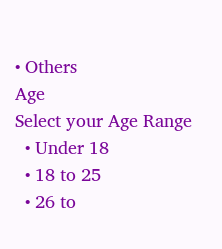• Others
Age
Select your Age Range
  • Under 18
  • 18 to 25
  • 26 to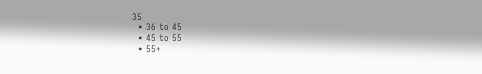35
  • 36 to 45
  • 45 to 55
  • 55+